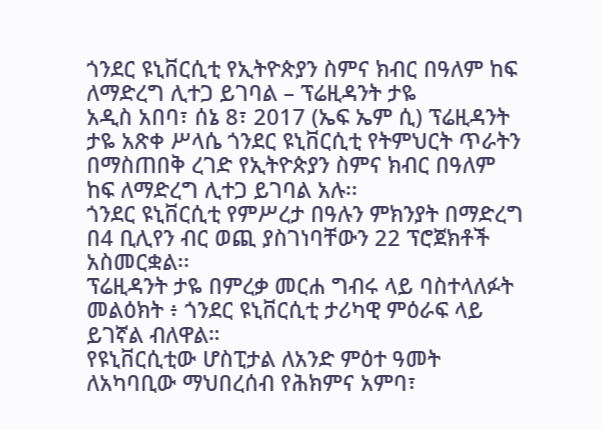ጎንደር ዩኒቨርሲቲ የኢትዮጵያን ስምና ክብር በዓለም ከፍ ለማድረግ ሊተጋ ይገባል – ፕሬዚዳንት ታዬ
አዲስ አበባ፣ ሰኔ 8፣ 2017 (ኤፍ ኤም ሲ) ፕሬዚዳንት ታዬ አጽቀ ሥላሴ ጎንደር ዩኒቨርሲቲ የትምህርት ጥራትን በማስጠበቅ ረገድ የኢትዮጵያን ስምና ክብር በዓለም ከፍ ለማድረግ ሊተጋ ይገባል አሉ፡፡
ጎንደር ዩኒቨርሲቲ የምሥረታ በዓሉን ምክንያት በማድረግ በ4 ቢሊየን ብር ወጪ ያስገነባቸውን 22 ፕሮጀክቶች አስመርቋል፡፡
ፕሬዚዳንት ታዬ በምረቃ መርሐ ግብሩ ላይ ባስተላለፉት መልዕክት ፥ ጎንደር ዩኒቨርሲቲ ታሪካዊ ምዕራፍ ላይ ይገኛል ብለዋል።
የዩኒቨርሲቲው ሆስፒታል ለአንድ ምዕተ ዓመት ለአካባቢው ማህበረሰብ የሕክምና አምባ፣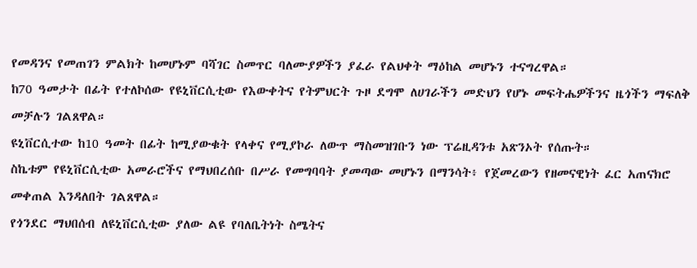የመዳንና የመጠገን ምልክት ከመሆኑም ባሻገር ስመጥር ባለሙያዎችን ያፈራ የልህቀት ማዕከል መሆኑን ተናግረዋል።
ከ70 ዓመታት በፊት የተለኮሰው የዩኒቨርሲቲው የእውቀትና የትምህርት ጉዞ ደግሞ ለሀገራችን መድህን የሆኑ መፍትሔዎችንና ዜጎችን ማፍለቅ መቻሉን ገልጸዋል።
ዩኒቨርሲተው ከ10 ዓመት በፊት ከሚያውቁት የላቀና የሚያኮራ ለውጥ ማስመዝገቡን ነው ፕሬዚዳንቱ አጽንኦት የሰጡት።
ስኬቱም የዩኒቨርሲቲው አመራሮችና የማህበረሰቡ በሥራ የመግባባት ያመጣው መሆኑን በማንሳት፥ የጀመረውን የዘመናዊነት ፈር አጠናክሮ መቀጠል እንዳለበት ገልጸዋል።
የጎንደር ማህበሰብ ለዩኒቨርሲቲው ያለው ልዩ የባለቤትነት ስሜትና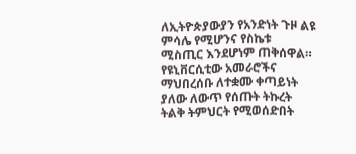ለኢትዮጵያውያን የአንድነት ጉዞ ልዩ ምሳሌ የሚሆንና የስኬቱ ሚስጢር እንደሆነም ጠቅሰዋል።
የዩኒቨርሲቲው አመራሮችና ማህበረሰቡ ለተቋሙ ቀጣይነት ያለው ለውጥ የሰጡት ትኩረት ትልቅ ትምህርት የሚወሰድበት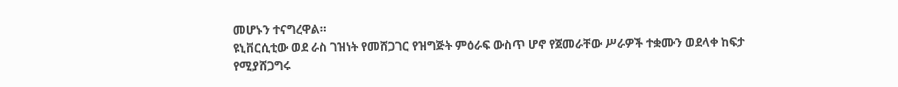መሆኑን ተናግረዋል።
ዩኒቨርሲቲው ወደ ራስ ገዝነት የመሸጋገር የዝግጅት ምዕራፍ ውስጥ ሆኖ የጀመራቸው ሥራዎች ተቋሙን ወደላቀ ከፍታ የሚያሸጋግሩ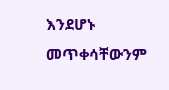እንደሆኑ መጥቀሳቸውንም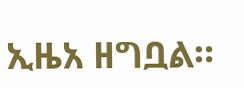ኢዜአ ዘግቧል።